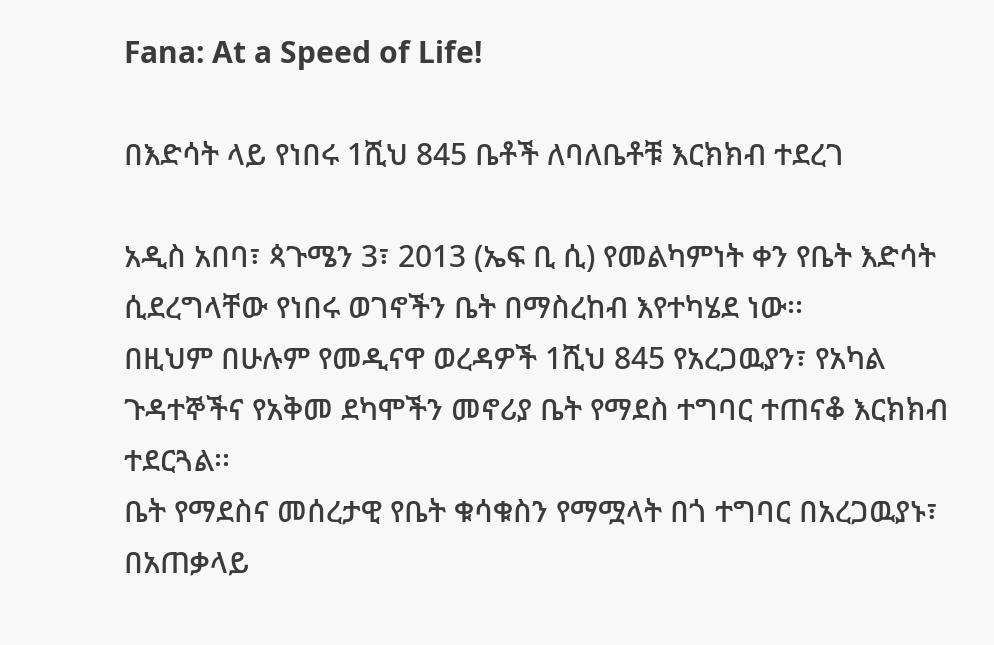Fana: At a Speed of Life!

በእድሳት ላይ የነበሩ 1ሺህ 845 ቤቶች ለባለቤቶቹ እርክክብ ተደረገ

አዲስ አበባ፣ ጳጉሜን 3፣ 2013 (ኤፍ ቢ ሲ) የመልካምነት ቀን የቤት እድሳት ሲደረግላቸው የነበሩ ወገኖችን ቤት በማስረከብ እየተካሄደ ነው፡፡
በዚህም በሁሉም የመዲናዋ ወረዳዎች 1ሺህ 845 የአረጋዉያን፣ የአካል ጉዳተኞችና የአቅመ ደካሞችን መኖሪያ ቤት የማደስ ተግባር ተጠናቆ እርክክብ ተደርጓል፡፡
ቤት የማደስና መሰረታዊ የቤት ቁሳቁስን የማሟላት በጎ ተግባር በአረጋዉያኑ፣ በአጠቃላይ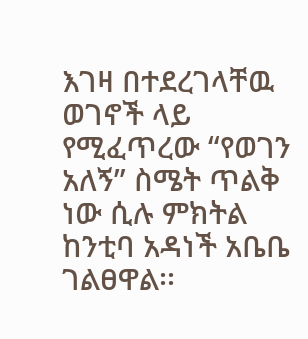እገዛ በተደረገላቸዉ ወገኖች ላይ የሚፈጥረው “የወገን አለኝ” ስሜት ጥልቅ ነው ሲሉ ምክትል ከንቲባ አዳነች አቤቤ ገልፀዋል፡፡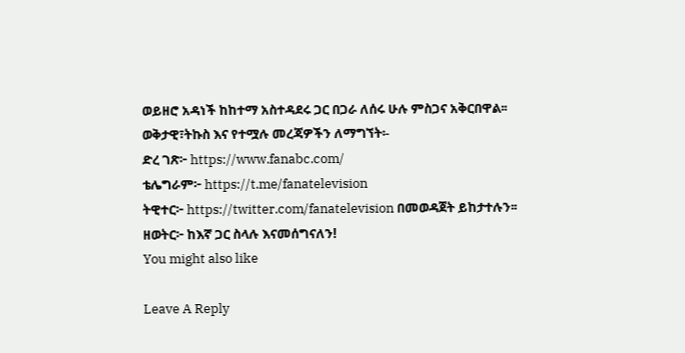ወይዘሮ አዳነች ከከተማ አስተዳደሩ ጋር በጋራ ለሰሩ ሁሉ ምስጋና አቅርበዋል፡፡
ወቅታዊ፣ትኩስ እና የተሟሉ መረጃዎችን ለማግኘት፡-
ድረ ገጽ፦ https://www.fanabc.com/
ቴሌግራም፦ https://t.me/fanatelevision
ትዊተር፦ https://twitter.com/fanatelevision በመወዳጀት ይከታተሉን፡፡
ዘወትር፦ ከእኛ ጋር ስላሉ እናመሰግናለን!
You might also like

Leave A Reply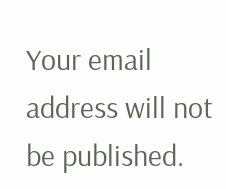Your email address will not be published.